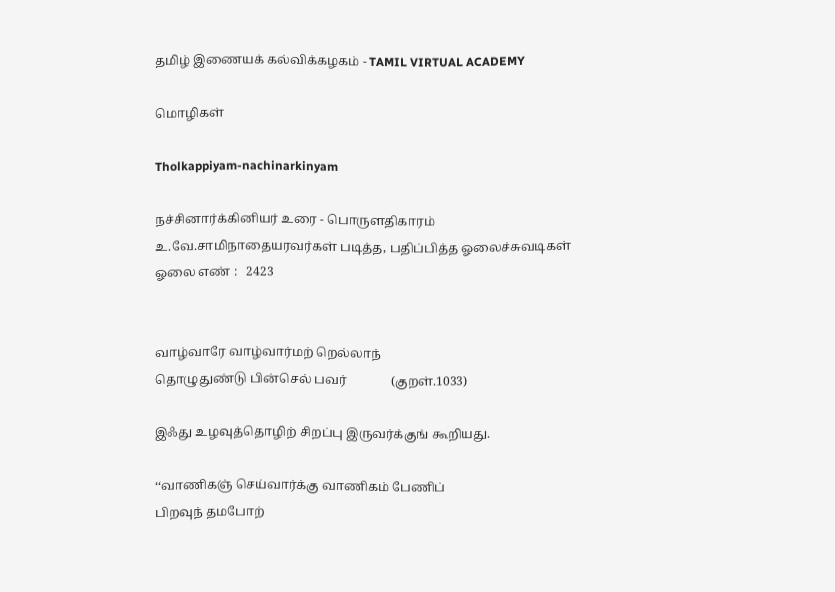தமிழ் இணையக் கல்விக்கழகம் - TAMIL VIRTUAL ACADEMY

மொழிகள்

Tholkappiyam-nachinarkinyam

நச்சினார்க்கினியர் உரை - பொருளதிகாரம்
உ.வே.சாமிநாதையரவர்கள் படித்த, பதிப்பித்த ஓலைச்சுவடிகள்
ஓலை எண் :   2423


வாழ்வாரே வாழ்வார்மற் றெல்லாந்
தொழுதுண்டு பின்செல் பவர்              (குறள்.1033)

இஃது உழவுத்தொழிற் சிறப்பு இருவர்க்குங் கூறியது.

‘‘வாணிகஞ் செய்வார்க்கு வாணிகம் பேணிப்
பிறவுந் தமபோற்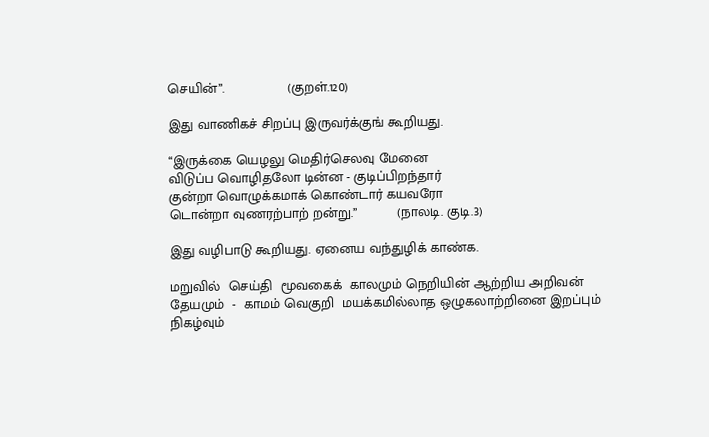செயின்’’.                (குறள்.120)

இது வாணிகச் சிறப்பு இருவர்க்குங் கூறியது.

‘‘இருக்கை யெழலு மெதிர்செலவு மேனை
விடுப்ப வொழிதலோ டின்ன - குடிப்பிறந்தார்
குன்றா வொழுக்கமாக் கொண்டார் கயவரோ
டொன்றா வுணரற்பாற் றன்று.’’          (நாலடி. குடி.3)

இது வழிபாடு கூறியது. ஏனைய வந்துழிக் காண்க.

மறுவில்  செய்தி  மூவகைக்  காலமும் நெறியின் ஆற்றிய அறிவன்
தேயமும்  -  காமம் வெகுறி  மயக்கமில்லாத ஒழுகலாற்றினை இறப்பும்
நிகழ்வும்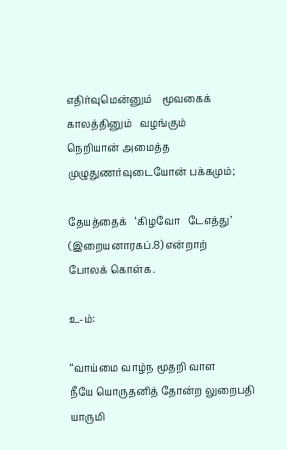எதிர்வுமென்னும்    மூவகைக்   காலத்தினும்   வழங்கும்
நெறியான் அமைத்த முழுதுணர்வுடையோன் பக்கமும்;

தேயத்தைக்   ‘கிழவோ   டேஎத்து’  (இறையனாரகப்.8) என்றாற்
போலக் கொள்க.

உ-ம்:

‘‘வாய்மை வாழ்ந மூதறி வாள
நீயே யொருதனித் தோன்ற லுறைபதி
யாருமி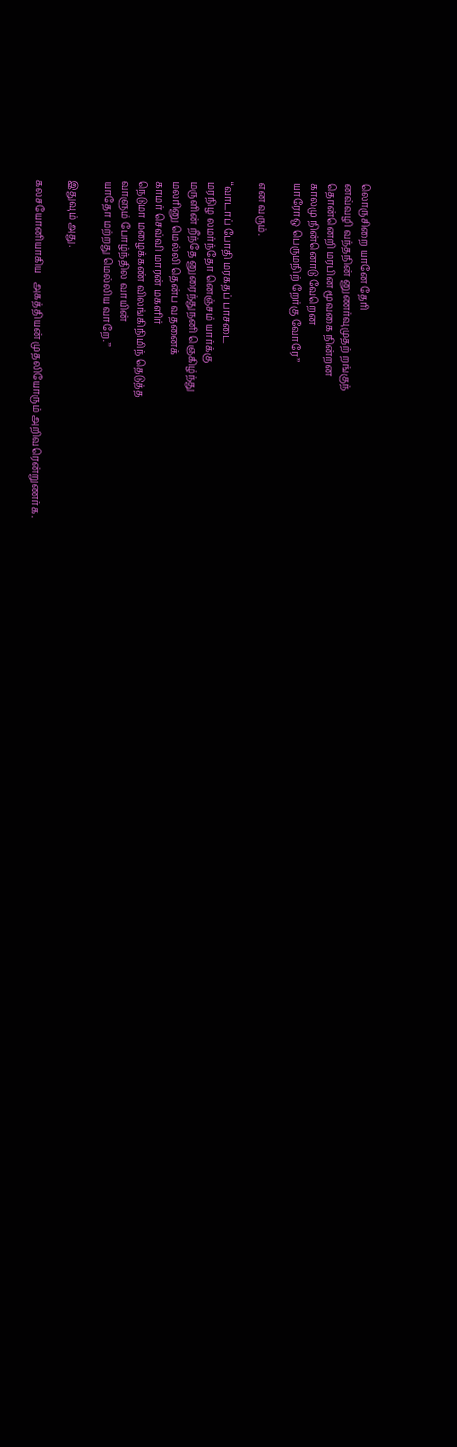லொருசிறை யானே தேரி
னவ்வழி வந்தநின் னுணர்வுமுதற் றங்குந்
தொன்னெறி மரபின மூவகை நின்றன
காலமு நின்னொடு வேறென
யாரோஒ பெருமநிற் றேர்கு வோரே’’

என வரும்.

‘‘வாடாப் போதி மரகதப் பாசடை
மரநிழ லமர்ந்தோ னெஞ்சம் யார்க்கு
மருளின் றீந்தே னுரைந்துநனி ஞெகிழ்ந்து
மலரினு மெல்லி தென்ப வதனைக்
காமர் செவ்வி மாரன் மகளிர்
நெடுமா மழைக்கண் விலங்கிநிமிந் தெடுத்த
வாளும் போழ்ந்தில வாயின்
யாதோ மற்றது மெல்லிய வாறே.’’

இதுவும் அது.

கலசயோனியாகிய   அகத்தியன் முதலியோரும் அறிவரென்றுணர்க.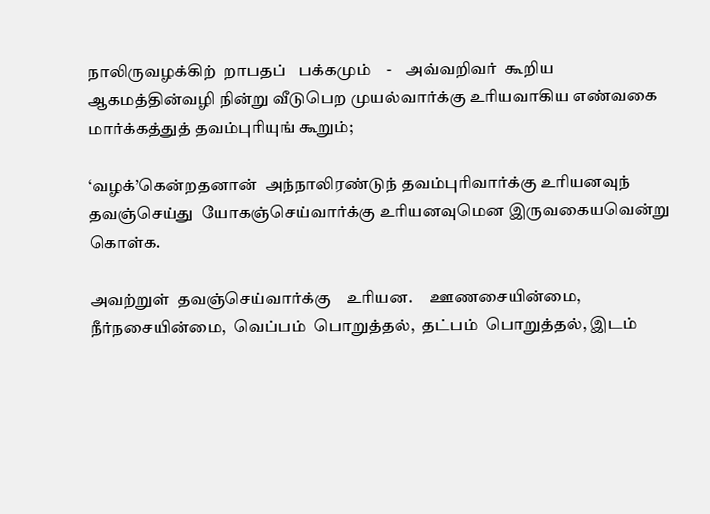நாலிருவழக்கிற்  றாபதப்   பக்கமும்    -    அவ்வறிவர்  கூறிய
ஆகமத்தின்வழி நின்று வீடுபெற முயல்வார்க்கு உரியவாகிய எண்வகை
மார்க்கத்துத் தவம்புரியுங் கூறும்;

‘வழக்’கென்றதனான்  அந்நாலிரண்டுந் தவம்புரிவார்க்கு உரியனவுந்
தவஞ்செய்து  யோகஞ்செய்வார்க்கு உரியனவுமென இருவகையவென்று
கொள்க.

அவற்றுள்  தவஞ்செய்வார்க்கு    உரியன.     ஊணசையின்மை,
நீர்நசையின்மை,  வெப்பம்  பொறுத்தல்,  தட்பம்  பொறுத்தல், இடம்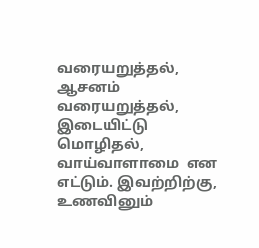வரையறுத்தல்,   ஆசனம்   வரையறுத்தல்,  இடையிட்டு  மொழிதல்,
வாய்வாளாமை  என எட்டும். இவற்றிற்கு, உணவினும்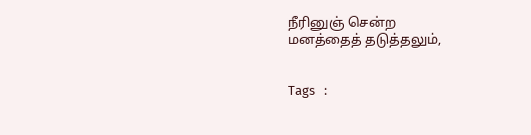நீரினுஞ் சென்ற
மனத்தைத் தடுத்தலும்,


Tags   :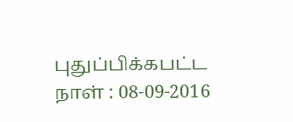புதுப்பிக்கபட்ட நாள் : 08-09-2016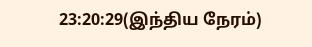23:20:29(இந்திய நேரம்)